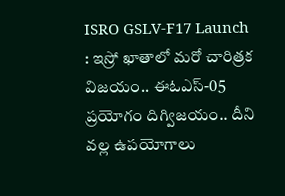ISRO GSLV-F17 Launch : ఇస్రో ఖాతాలో మరో చారిత్రక విజయం.. ఈఓఎస్-05 ప్రయోగం దిగ్విజయం.. దీని వల్ల ఉపయోగాలు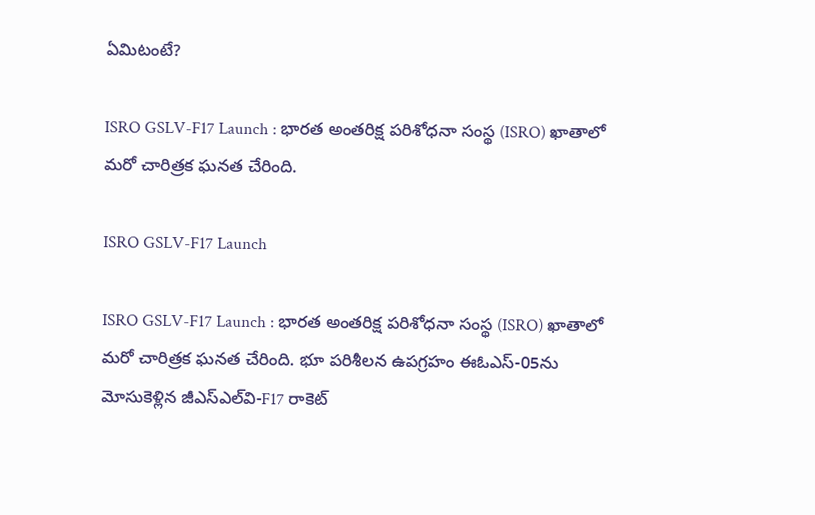ఏమిటంటే?

ISRO GSLV-F17 Launch : భారత అంతరిక్ష పరిశోధనా సంస్థ (ISRO) ఖాతాలో మరో చారిత్రక ఘనత చేరింది.

ISRO GSLV-F17 Launch

ISRO GSLV-F17 Launch : భారత అంతరిక్ష పరిశోధనా సంస్థ (ISRO) ఖాతాలో మరో చారిత్రక ఘనత చేరింది. భూ పరిశీలన ఉపగ్రహం ఈఓఎస్-05ను మోసుకెళ్లిన జీఎస్ఎల్‌వి-F17 రాకెట్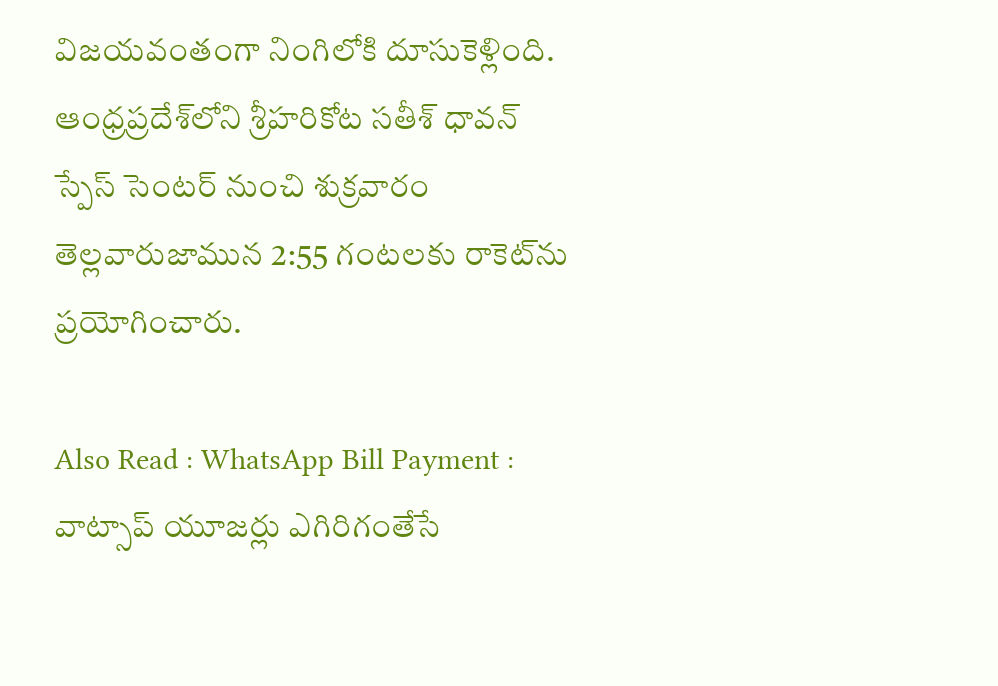విజయవంతంగా నింగిలోకి దూసుకెళ్లింది. ఆంధ్రప్రదేశ్‌లోని శ్రీహరికోట సతీశ్ ధావన్ స్పేస్ సెంటర్ నుంచి శుక్రవారం తెల్లవారుజామున 2:55 గంటలకు రాకెట్‌ను ప్రయోగించారు.

Also Read : WhatsApp Bill Payment : వాట్సాప్ యూజర్లు ఎగిరిగంతేసే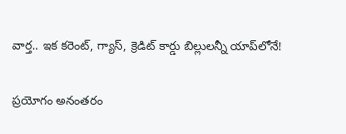వార్త.. ఇక కరెంట్, గ్యాస్, క్రెడిట్ కార్డు బిల్లులన్నీ యాప్‌లోనే!

ప్రయోగం అనంతరం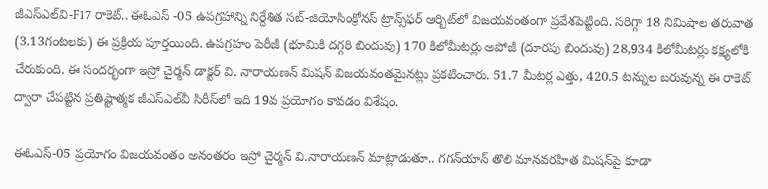జీఎస్ఎల్‌వి-F17 రాకెట్.. ఈఓఎస్ -05 ఉపగ్రహాన్ని నిర్దేశిత సబ్-జియోసింక్రోనస్ ట్రాన్స్‌ఫర్ ఆర్బిట్‌లో విజయవంతంగా ప్రవేశపెట్టింది. సరిగ్గా 18 నిమిషాల తరువాత (3.13గంటలకు) ఈ ప్రక్రియ పూర్తయింది. ఉపగ్రహం పెరీజీ (భూమికి దగ్గరి బిందువు) 170 కిలోమీటర్లు అపోజీ (దూరపు బిందువు) 28,934 కిలోమీటర్లు కక్ష్యలోకి చేరుకుంది. ఈ సందర్భంగా ఇస్రో చైర్మన్ డాక్టర్ వి. నారాయణన్ మిషన్ విజయవంతమైనట్లు ప్రకటించారు. 51.7 మీటర్ల ఎత్తు, 420.5 టన్నుల బరువున్న ఈ రాకెట్ ద్వారా చేపట్టిన ప్రతిష్టాత్మక జీఎస్ఎల్‌వీ సిరీస్‌లో ఇది 19వ ప్రయోగం కావడం విశేషం.

ఈఓఎస్-05 ప్రయోగం విజయవంతం అనంతరం ఇస్రో చైర్మన్ వి.నారాయణన్ మాట్లాడుతూ.. గగన్‌యాన్ తొలి మానవరహిత మిషన్‌పై కూడా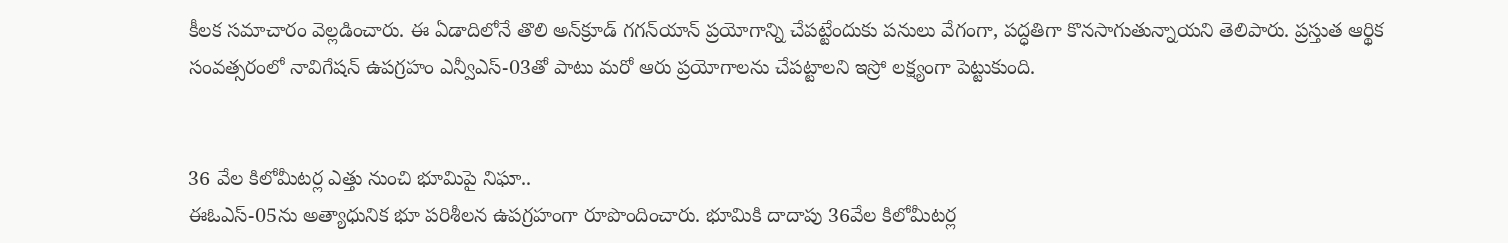కీలక సమాచారం వెల్లడించారు. ఈ ఏడాదిలోనే తొలి అన్‌క్రూడ్ గగన్‌యాన్ ప్రయోగాన్ని చేపట్టేందుకు పనులు వేగంగా, పద్ధతిగా కొనసాగుతున్నాయని తెలిపారు. ప్రస్తుత ఆర్థిక సంవత్సరంలో నావిగేషన్ ఉపగ్రహం ఎన్వీఎస్-03తో పాటు మరో ఆరు ప్రయోగాలను చేపట్టాలని ఇస్రో లక్ష్యంగా పెట్టుకుంది.


36 వేల కిలోమీటర్ల ఎత్తు నుంచి భూమిపై నిఘా..
ఈఓఎస్-05ను అత్యాధునిక భూ పరిశీలన ఉపగ్రహంగా రూపొందించారు. భూమికి దాదాపు 36వేల కిలోమీటర్ల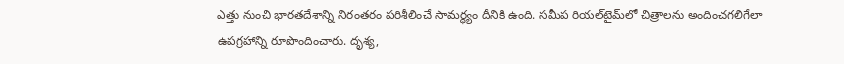ఎత్తు నుంచి భారతదేశాన్ని నిరంతరం పరిశీలించే సామర్థ్యం దీనికి ఉంది. సమీప రియల్‌టైమ్‌లో చిత్రాలను అందించగలిగేలా ఉపగ్రహాన్ని రూపొందించారు. దృశ్య,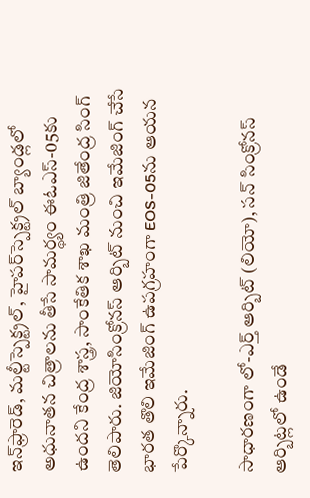ఇన్‌ఫ్రారెడ్, మల్టీస్పెక్ట్రల్, హైపర్‌స్పెక్ట్రల్ బ్యాండ్లలో అధునాతన చిత్రాలను తీసే సామర్థ్యం ఈఓఎస్-05కు ఉందని కేంద్ర శాస్త్ర, సాంకేతిక శాఖ మంత్రి జితేంద్ర సింగ్ తెలిపారు. జియోసింక్రోనస్ ఆర్బిట్ నుంచి ఇమేజింగ్ చేసే భారత తొలి ఇమేజింగ్ ఉపగ్రహంగా EOS-05ను ఆయన పేర్కొన్నారు.

సాధారణంగా లో-ఎర్త్ ఆర్బిట్ (లియో), సన్ సింక్రోనస్ ఆర్బిట్లలో ఉండే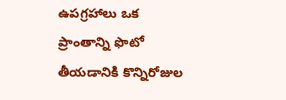ఉపగ్రహాలు ఒక ప్రాంతాన్ని ఫొటో తీయడానికి కొన్నిరోజుల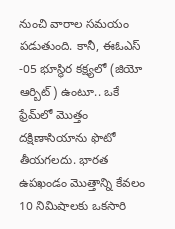నుంచి వారాల సమయం పడుతుంది. కానీ, ఈఓఎస్ -05 భూస్థిర కక్ష్యలో (జియో ఆర్బిట్) ఉంటూ.. ఒకే ఫ్రేమ్‌లో మొత్తం దక్షిణాసియాను ఫొటో తీయగలదు. భారత ఉపఖండం మొత్తాన్ని కేవలం 10 నిమిషాలకు ఒకసారి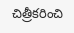చిత్రీకరించి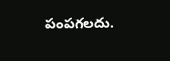పంపగలదు.